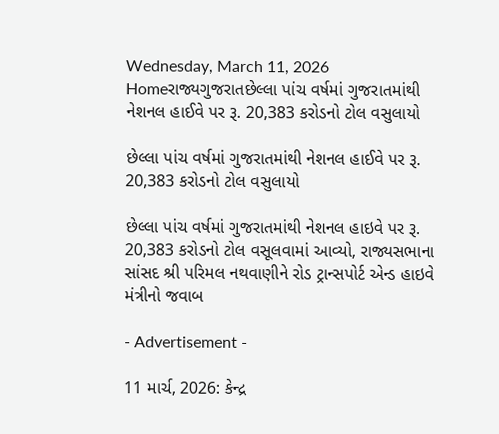Wednesday, March 11, 2026
Homeરાજ્યગુજરાતછેલ્લા પાંચ વર્ષમાં ગુજરાતમાંથી નેશનલ હાઈવે પર રૂ. 20,383 કરોડનો ટોલ વસુલાયો

છેલ્લા પાંચ વર્ષમાં ગુજરાતમાંથી નેશનલ હાઈવે પર રૂ. 20,383 કરોડનો ટોલ વસુલાયો

છેલ્લા પાંચ વર્ષમાં ગુજરાતમાંથી નેશનલ હાઇવે પર રૂ. 20,383 કરોડનો ટોલ વસૂલવામાં આવ્યો, રાજ્યસભાના સાંસદ શ્રી પરિમલ નથવાણીને રોડ ટ્રાન્સપોર્ટ એન્ડ હાઇવે મંત્રીનો જવાબ

- Advertisement -

11 માર્ચ, 2026: કેન્દ્ર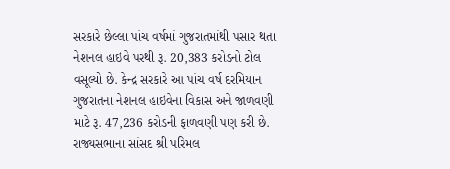સરકારે છેલ્લા પાંચ વર્ષમાં ગુજરાતમાંથી પસાર થતા નેશનલ હાઇવે પરથી રૂ. 20,383 કરોડનો ટોલ વસૂલ્યો છે. કેન્દ્ર સરકારે આ પાંચ વર્ષ દરમિયાન ગુજરાતના નેશનલ હાઇવેના વિકાસ અને જાળવણી માટે રૂ. 47,236 કરોડની ફાળવણી પણ કરી છે. રાજ્યસભાના સાંસદ શ્રી પરિમલ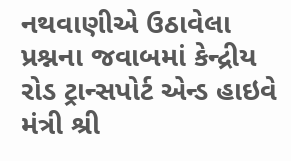નથવાણીએ ઉઠાવેલા પ્રશ્નના જવાબમાં કેન્દ્રીય રોડ ટ્રાન્સપોર્ટ એન્ડ હાઇવે મંત્રી શ્રી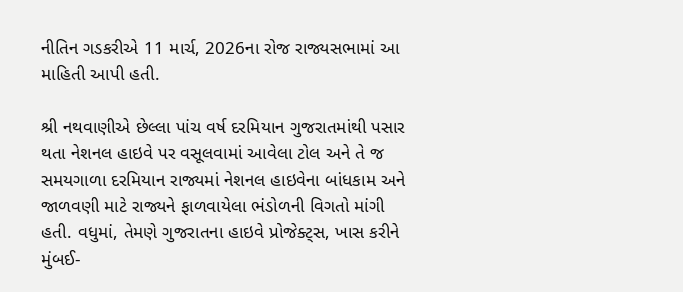નીતિન ગડકરીએ 11 માર્ચ, 2026ના રોજ રાજ્યસભામાં આ માહિતી આપી હતી.

શ્રી નથવાણીએ છેલ્લા પાંચ વર્ષ દરમિયાન ગુજરાતમાંથી પસાર થતા નેશનલ હાઇવે પર વસૂલવામાં આવેલા ટોલ અને તે જ સમયગાળા દરમિયાન રાજ્યમાં નેશનલ હાઇવેના બાંધકામ અને જાળવણી માટે રાજ્યને ફાળવાયેલા ભંડોળની વિગતો માંગી હતી. વધુમાં, તેમણે ગુજરાતના હાઇવે પ્રોજેક્ટ્સ, ખાસ કરીને મુંબઈ-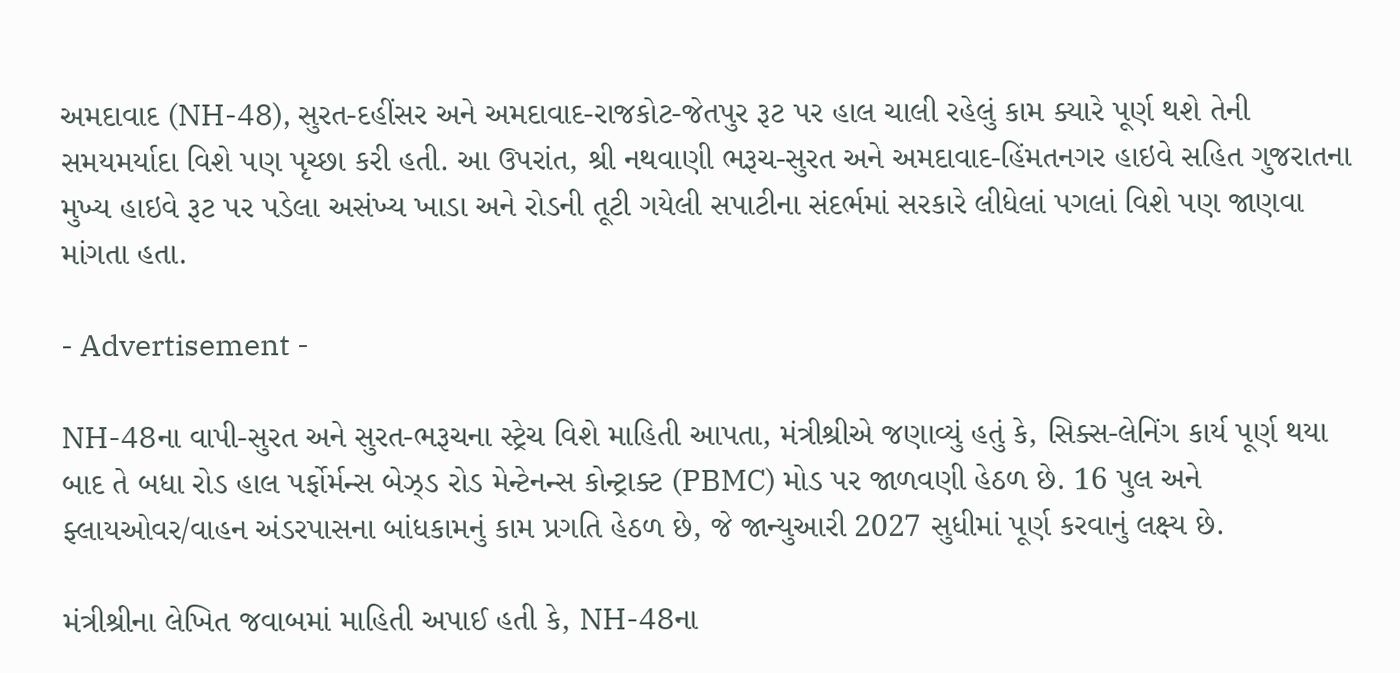અમદાવાદ (NH-48), સુરત-દહીંસર અને અમદાવાદ-રાજકોટ-જેતપુર રૂટ પર હાલ ચાલી રહેલું કામ ક્યારે પૂર્ણ થશે તેની સમયમર્યાદા વિશે પણ પૃચ્છા કરી હતી. આ ઉપરાંત, શ્રી નથવાણી ભરૂચ-સુરત અને અમદાવાદ-હિંમતનગર હાઇવે સહિત ગુજરાતના મુખ્ય હાઇવે રૂટ પર પડેલા અસંખ્ય ખાડા અને રોડની તૂટી ગયેલી સપાટીના સંદર્ભમાં સરકારે લીધેલાં પગલાં વિશે પણ જાણવા માંગતા હતા.

- Advertisement -

NH-48ના વાપી-સુરત અને સુરત-ભરૂચના સ્ટ્રેચ વિશે માહિતી આપતા, મંત્રીશ્રીએ જણાવ્યું હતું કે, સિક્સ-લેનિંગ કાર્ય પૂર્ણ થયા બાદ તે બધા રોડ હાલ પર્ફોર્મન્સ બેઝ્ડ રોડ મેન્ટેનન્સ કોન્ટ્રાક્ટ (PBMC) મોડ પર જાળવણી હેઠળ છે. 16 પુલ અને ફ્લાયઓવર/વાહન અંડરપાસના બાંધકામનું કામ પ્રગતિ હેઠળ છે, જે જાન્યુઆરી 2027 સુધીમાં પૂર્ણ કરવાનું લક્ષ્ય છે.

મંત્રીશ્રીના લેખિત જવાબમાં માહિતી અપાઈ હતી કે, NH-48ના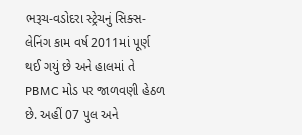ભરૂચ-વડોદરા સ્ટ્રેચનું સિક્સ-લેનિંગ કામ વર્ષ 2011માં પૂર્ણ થઈ ગયું છે અને હાલમાં તે PBMC મોડ પર જાળવણી હેઠળ છે. અહીં 07 પુલ અને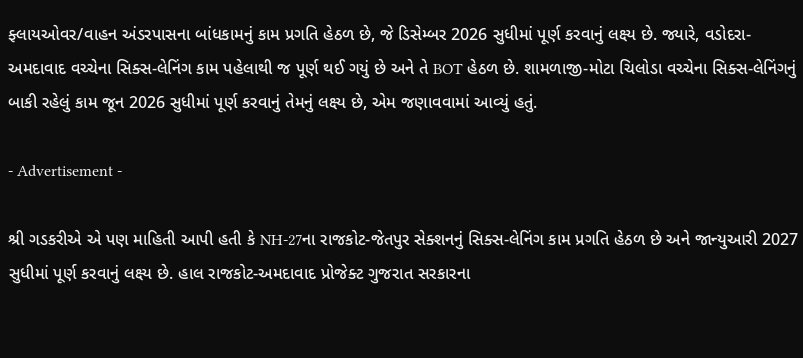ફ્લાયઓવર/વાહન અંડરપાસના બાંધકામનું કામ પ્રગતિ હેઠળ છે, જે ડિસેમ્બર 2026 સુધીમાં પૂર્ણ કરવાનું લક્ષ્ય છે. જ્યારે, વડોદરા-અમદાવાદ વચ્ચેના સિક્સ-લેનિંગ કામ પહેલાથી જ પૂર્ણ થઈ ગયું છે અને તે BOT હેઠળ છે. શામળાજી-મોટા ચિલોડા વચ્ચેના સિક્સ-લેનિંગનું બાકી રહેલું કામ જૂન 2026 સુધીમાં પૂર્ણ કરવાનું તેમનું લક્ષ્ય છે, એમ જણાવવામાં આવ્યું હતું.

- Advertisement -

શ્રી ગડકરીએ એ પણ માહિતી આપી હતી કે NH-27ના રાજકોટ-જેતપુર સેક્શનનું સિક્સ-લેનિંગ કામ પ્રગતિ હેઠળ છે અને જાન્યુઆરી 2027 સુધીમાં પૂર્ણ કરવાનું લક્ષ્ય છે. હાલ રાજકોટ-અમદાવાદ પ્રોજેક્ટ ગુજરાત સરકારના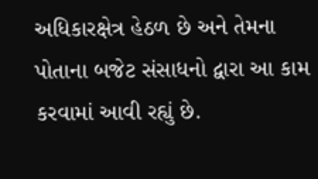અધિકારક્ષેત્ર હેઠળ છે અને તેમના પોતાના બજેટ સંસાધનો દ્વારા આ કામ કરવામાં આવી રહ્યું છે.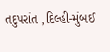તદુપરાંત ,દિલ્હી-મુંબઈ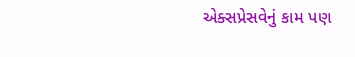એક્સપ્રેસવેનું કામ પણ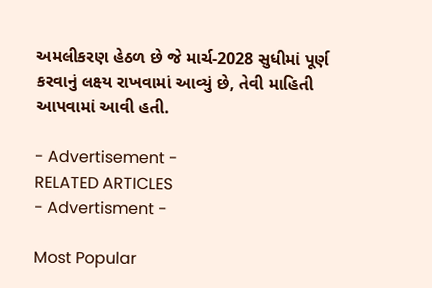અમલીકરણ હેઠળ છે જે માર્ચ-2028 સુધીમાં પૂર્ણ કરવાનું લક્ષ્ય રાખવામાં આવ્યું છે, તેવી માહિતી આપવામાં આવી હતી.

- Advertisement -
RELATED ARTICLES
- Advertisment -

Most Popular